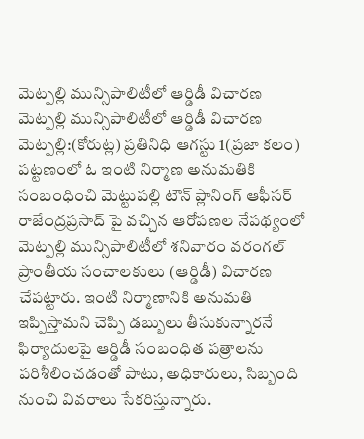మెట్పల్లి మున్సిపాలిటీలో ఆర్డిడీ విచారణ
మెట్పల్లి మున్సిపాలిటీలో ఆర్డిడీ విచారణ
మెట్పల్లి:(కోరుట్ల) ప్రతినిధి ఆగస్టు 1(ప్రజా కలం) పట్టణంలో ఓ ఇంటి నిర్మాణ అనుమతికి సంబంధించి మెట్టుపల్లి టౌన్ ప్లానింగ్ ఆఫీసర్ రాజేంద్రప్రసాద్ పై వచ్చిన ఆరోపణల నేపథ్యంలో మెట్పల్లి మున్సిపాలిటీలో శనివారం వరంగల్ ప్రాంతీయ సంచాలకులు (ఆర్డిడీ) విచారణ చేపట్టారు. ఇంటి నిర్మాణానికి అనుమతి ఇప్పిస్తామని చెప్పి డబ్బులు తీసుకున్నారనే ఫిర్యాదులపై ఆర్డిడీ సంబంధిత పత్రాలను పరిశీలించడంతో పాటు, అధికారులు, సిబ్బంది నుంచి వివరాలు సేకరిస్తున్నారు.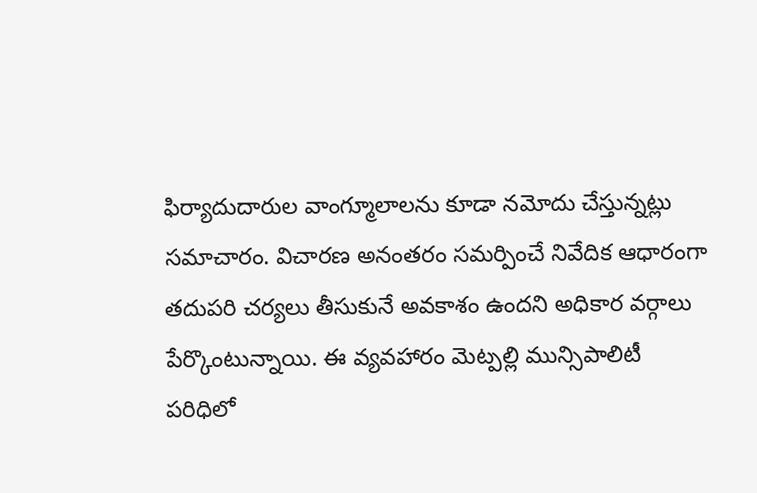ఫిర్యాదుదారుల వాంగ్మూలాలను కూడా నమోదు చేస్తున్నట్లు సమాచారం. విచారణ అనంతరం సమర్పించే నివేదిక ఆధారంగా తదుపరి చర్యలు తీసుకునే అవకాశం ఉందని అధికార వర్గాలు పేర్కొంటున్నాయి. ఈ వ్యవహారం మెట్పల్లి మున్సిపాలిటీ పరిధిలో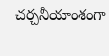చర్చనీయాంశంగా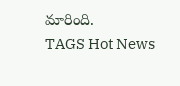మారింది.
TAGS Hot News